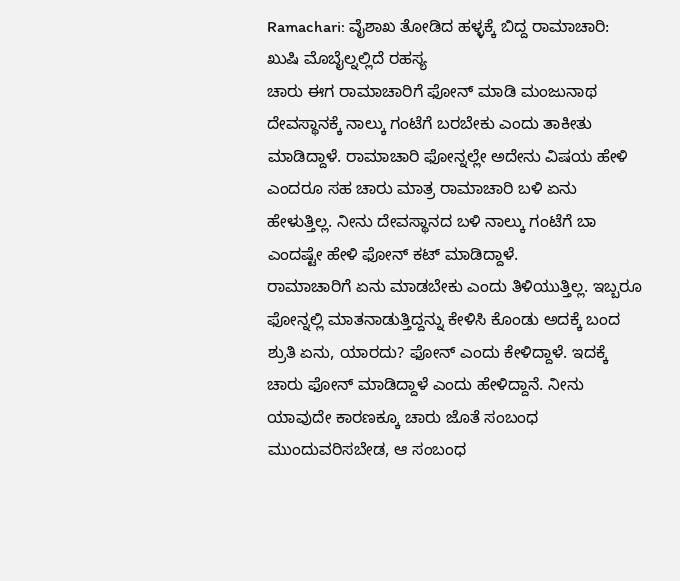Ramachari: ವೈಶಾಖ ತೋಡಿದ ಹಳ್ಳಕ್ಕೆ ಬಿದ್ದ ರಾಮಾಚಾರಿ: ಖುಷಿ ಮೊಬೈಲ್ನಲ್ಲಿದೆ ರಹಸ್ಯ
ಚಾರು ಈಗ ರಾಮಾಚಾರಿಗೆ ಫೋನ್ ಮಾಡಿ ಮಂಜುನಾಥ ದೇವಸ್ಥಾನಕ್ಕೆ ನಾಲ್ಕು ಗಂಟೆಗೆ ಬರಬೇಕು ಎಂದು ತಾಕೀತು ಮಾಡಿದ್ದಾಳೆ. ರಾಮಾಚಾರಿ ಫೋನ್ನಲ್ಲೇ ಅದೇನು ವಿಷಯ ಹೇಳಿ ಎಂದರೂ ಸಹ ಚಾರು ಮಾತ್ರ ರಾಮಾಚಾರಿ ಬಳಿ ಏನು ಹೇಳುತ್ತಿಲ್ಲ. ನೀನು ದೇವಸ್ಥಾನದ ಬಳಿ ನಾಲ್ಕು ಗಂಟೆಗೆ ಬಾ ಎಂದಷ್ಟೇ ಹೇಳಿ ಫೋನ್ ಕಟ್ ಮಾಡಿದ್ದಾಳೆ.
ರಾಮಾಚಾರಿಗೆ ಏನು ಮಾಡಬೇಕು ಎಂದು ತಿಳಿಯುತ್ತಿಲ್ಲ. ಇಬ್ಬರೂ ಫೋನ್ನಲ್ಲಿ ಮಾತನಾಡುತ್ತಿದ್ದನ್ನು ಕೇಳಿಸಿ ಕೊಂಡು ಅದಕ್ಕೆ ಬಂದ ಶ್ರುತಿ ಏನು, ಯಾರದು? ಫೋನ್ ಎಂದು ಕೇಳಿದ್ದಾಳೆ. ಇದಕ್ಕೆ ಚಾರು ಫೋನ್ ಮಾಡಿದ್ದಾಳೆ ಎಂದು ಹೇಳಿದ್ದಾನೆ. ನೀನು ಯಾವುದೇ ಕಾರಣಕ್ಕೂ ಚಾರು ಜೊತೆ ಸಂಬಂಧ ಮುಂದುವರಿಸಬೇಡ, ಆ ಸಂಬಂಧ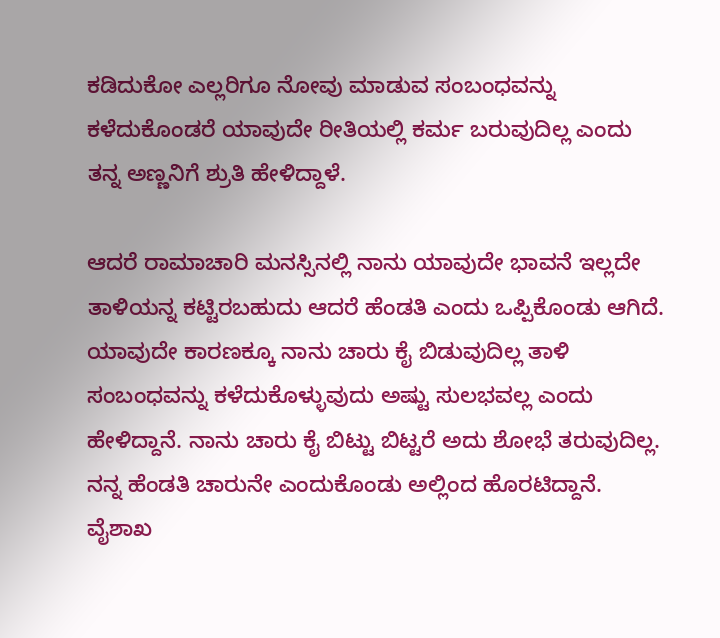ಕಡಿದುಕೋ ಎಲ್ಲರಿಗೂ ನೋವು ಮಾಡುವ ಸಂಬಂಧವನ್ನು ಕಳೆದುಕೊಂಡರೆ ಯಾವುದೇ ರೀತಿಯಲ್ಲಿ ಕರ್ಮ ಬರುವುದಿಲ್ಲ ಎಂದು ತನ್ನ ಅಣ್ಣನಿಗೆ ಶ್ರುತಿ ಹೇಳಿದ್ದಾಳೆ.

ಆದರೆ ರಾಮಾಚಾರಿ ಮನಸ್ಸಿನಲ್ಲಿ ನಾನು ಯಾವುದೇ ಭಾವನೆ ಇಲ್ಲದೇ ತಾಳಿಯನ್ನ ಕಟ್ಟಿರಬಹುದು ಆದರೆ ಹೆಂಡತಿ ಎಂದು ಒಪ್ಪಿಕೊಂಡು ಆಗಿದೆ. ಯಾವುದೇ ಕಾರಣಕ್ಕೂ ನಾನು ಚಾರು ಕೈ ಬಿಡುವುದಿಲ್ಲ ತಾಳಿ ಸಂಬಂಧವನ್ನು ಕಳೆದುಕೊಳ್ಳುವುದು ಅಷ್ಟು ಸುಲಭವಲ್ಲ ಎಂದು ಹೇಳಿದ್ದಾನೆ. ನಾನು ಚಾರು ಕೈ ಬಿಟ್ಟು ಬಿಟ್ಟರೆ ಅದು ಶೋಭೆ ತರುವುದಿಲ್ಲ. ನನ್ನ ಹೆಂಡತಿ ಚಾರುನೇ ಎಂದುಕೊಂಡು ಅಲ್ಲಿಂದ ಹೊರಟಿದ್ದಾನೆ.
ವೈಶಾಖ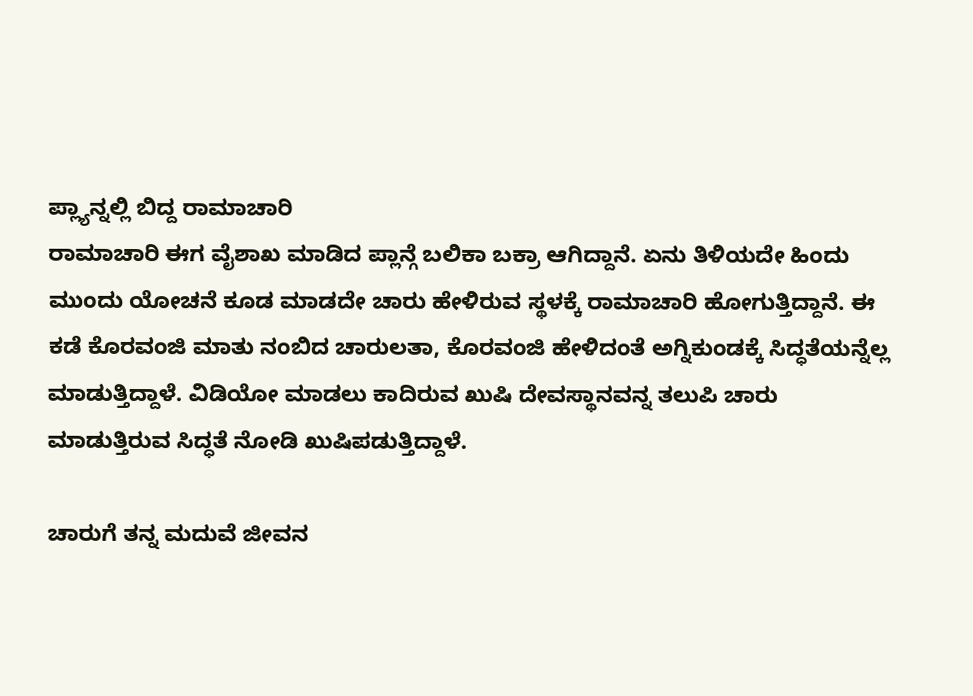ಪ್ಲ್ಯಾನ್ನಲ್ಲಿ ಬಿದ್ದ ರಾಮಾಚಾರಿ
ರಾಮಾಚಾರಿ ಈಗ ವೈಶಾಖ ಮಾಡಿದ ಪ್ಲಾನ್ಗೆ ಬಲಿಕಾ ಬಕ್ರಾ ಆಗಿದ್ದಾನೆ. ಏನು ತಿಳಿಯದೇ ಹಿಂದು ಮುಂದು ಯೋಚನೆ ಕೂಡ ಮಾಡದೇ ಚಾರು ಹೇಳಿರುವ ಸ್ಥಳಕ್ಕೆ ರಾಮಾಚಾರಿ ಹೋಗುತ್ತಿದ್ದಾನೆ. ಈ ಕಡೆ ಕೊರವಂಜಿ ಮಾತು ನಂಬಿದ ಚಾರುಲತಾ, ಕೊರವಂಜಿ ಹೇಳಿದಂತೆ ಅಗ್ನಿಕುಂಡಕ್ಕೆ ಸಿದ್ಧತೆಯನ್ನೆಲ್ಲ ಮಾಡುತ್ತಿದ್ದಾಳೆ. ವಿಡಿಯೋ ಮಾಡಲು ಕಾದಿರುವ ಖುಷಿ ದೇವಸ್ಥಾನವನ್ನ ತಲುಪಿ ಚಾರು ಮಾಡುತ್ತಿರುವ ಸಿದ್ಧತೆ ನೋಡಿ ಖುಷಿಪಡುತ್ತಿದ್ದಾಳೆ.

ಚಾರುಗೆ ತನ್ನ ಮದುವೆ ಜೀವನ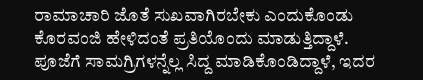ರಾಮಾಚಾರಿ ಜೊತೆ ಸುಖವಾಗಿರಬೇಕು ಎಂದುಕೊಂಡು ಕೊರವಂಜಿ ಹೇಳಿದಂತೆ ಪ್ರತಿಯೊಂದು ಮಾಡುತ್ತಿದ್ದಾಳೆ. ಪೂಜೆಗೆ ಸಾಮಗ್ರಿಗಳನ್ನೆಲ್ಲ ಸಿದ್ದ ಮಾಡಿಕೊಂಡಿದ್ದಾಳೆ, ಇದರ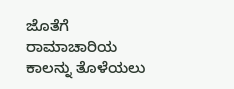ಜೊತೆಗೆ ರಾಮಾಚಾರಿಯ ಕಾಲನ್ನು ತೊಳೆಯಲು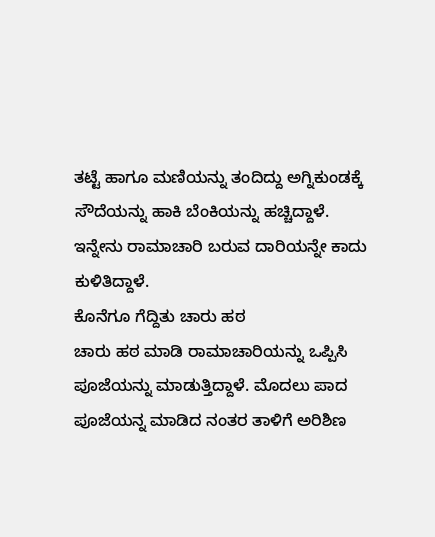ತಟ್ಟೆ ಹಾಗೂ ಮಣಿಯನ್ನು ತಂದಿದ್ದು ಅಗ್ನಿಕುಂಡಕ್ಕೆ ಸೌದೆಯನ್ನು ಹಾಕಿ ಬೆಂಕಿಯನ್ನು ಹಚ್ಚಿದ್ದಾಳೆ. ಇನ್ನೇನು ರಾಮಾಚಾರಿ ಬರುವ ದಾರಿಯನ್ನೇ ಕಾದು ಕುಳಿತಿದ್ದಾಳೆ.
ಕೊನೆಗೂ ಗೆದ್ದಿತು ಚಾರು ಹಠ
ಚಾರು ಹಠ ಮಾಡಿ ರಾಮಾಚಾರಿಯನ್ನು ಒಪ್ಪಿಸಿ ಪೂಜೆಯನ್ನು ಮಾಡುತ್ತಿದ್ದಾಳೆ. ಮೊದಲು ಪಾದ ಪೂಜೆಯನ್ನ ಮಾಡಿದ ನಂತರ ತಾಳಿಗೆ ಅರಿಶಿಣ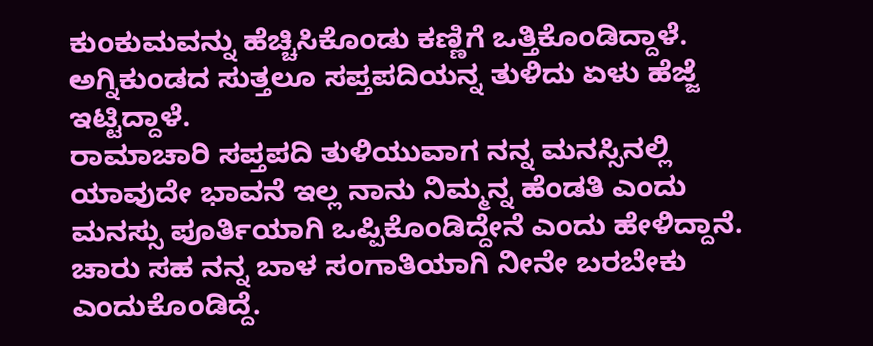ಕುಂಕುಮವನ್ನು ಹೆಚ್ಚಿಸಿಕೊಂಡು ಕಣ್ಣಿಗೆ ಒತ್ತಿಕೊಂಡಿದ್ದಾಳೆ. ಅಗ್ನಿಕುಂಡದ ಸುತ್ತಲೂ ಸಪ್ತಪದಿಯನ್ನ ತುಳಿದು ಏಳು ಹೆಜ್ಜೆ ಇಟ್ಟಿದ್ದಾಳೆ.
ರಾಮಾಚಾರಿ ಸಪ್ತಪದಿ ತುಳಿಯುವಾಗ ನನ್ನ ಮನಸ್ಸಿನಲ್ಲಿ ಯಾವುದೇ ಭಾವನೆ ಇಲ್ಲ ನಾನು ನಿಮ್ಮನ್ನ ಹೆಂಡತಿ ಎಂದು ಮನಸ್ಸು ಪೂರ್ತಿಯಾಗಿ ಒಪ್ಪಿಕೊಂಡಿದ್ದೇನೆ ಎಂದು ಹೇಳಿದ್ದಾನೆ. ಚಾರು ಸಹ ನನ್ನ ಬಾಳ ಸಂಗಾತಿಯಾಗಿ ನೀನೇ ಬರಬೇಕು ಎಂದುಕೊಂಡಿದ್ದೆ.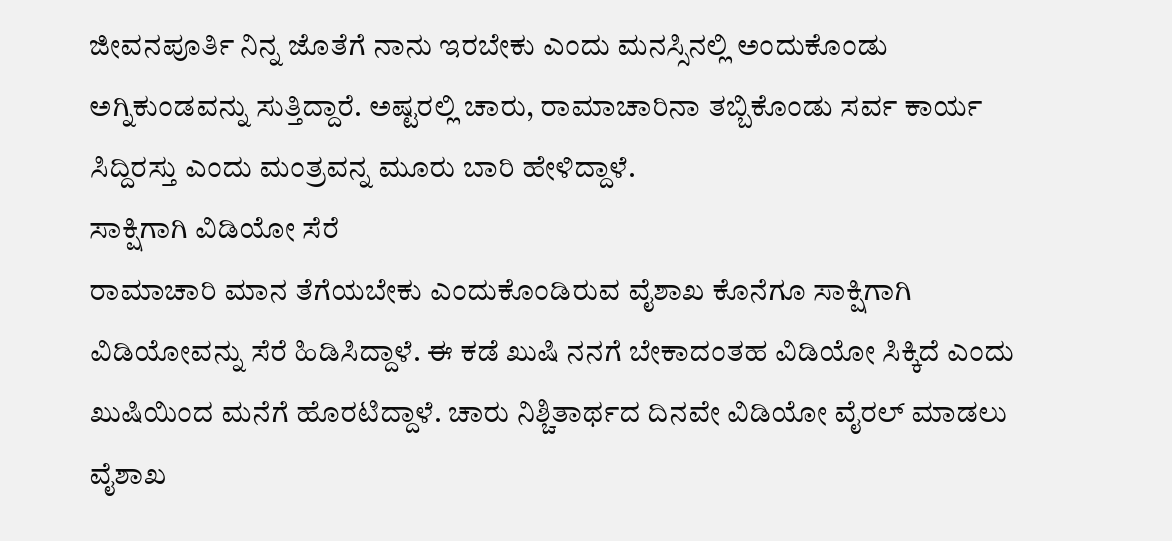ಜೀವನಪೂರ್ತಿ ನಿನ್ನ ಜೊತೆಗೆ ನಾನು ಇರಬೇಕು ಎಂದು ಮನಸ್ಸಿನಲ್ಲಿ ಅಂದುಕೊಂಡು ಅಗ್ನಿಕುಂಡವನ್ನು ಸುತ್ತಿದ್ದಾರೆ. ಅಷ್ಟರಲ್ಲಿ ಚಾರು, ರಾಮಾಚಾರಿನಾ ತಬ್ಬಿಕೊಂಡು ಸರ್ವ ಕಾರ್ಯ ಸಿದ್ದಿರಸ್ತು ಎಂದು ಮಂತ್ರವನ್ನ ಮೂರು ಬಾರಿ ಹೇಳಿದ್ದಾಳೆ.
ಸಾಕ್ಷಿಗಾಗಿ ವಿಡಿಯೋ ಸೆರೆ
ರಾಮಾಚಾರಿ ಮಾನ ತೆಗೆಯಬೇಕು ಎಂದುಕೊಂಡಿರುವ ವೈಶಾಖ ಕೊನೆಗೂ ಸಾಕ್ಷಿಗಾಗಿ ವಿಡಿಯೋವನ್ನು ಸೆರೆ ಹಿಡಿಸಿದ್ದಾಳೆ. ಈ ಕಡೆ ಖುಷಿ ನನಗೆ ಬೇಕಾದಂತಹ ವಿಡಿಯೋ ಸಿಕ್ಕಿದೆ ಎಂದು ಖುಷಿಯಿಂದ ಮನೆಗೆ ಹೊರಟಿದ್ದಾಳೆ. ಚಾರು ನಿಶ್ಚಿತಾರ್ಥದ ದಿನವೇ ವಿಡಿಯೋ ವೈರಲ್ ಮಾಡಲು ವೈಶಾಖ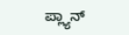ಪ್ಲ್ಯಾನ್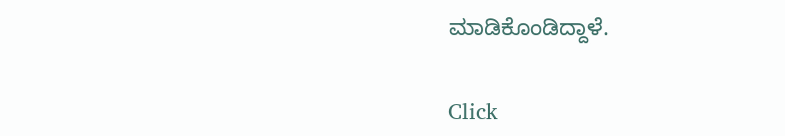ಮಾಡಿಕೊಂಡಿದ್ದಾಳೆ.


Click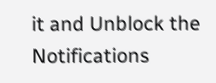it and Unblock the Notifications